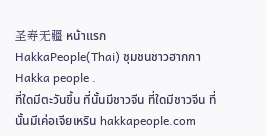圣寿无疆 หน้าแรก
HakkaPeople(Thai) ชุมชนชาวฮากกา Hakka people .
ที่ใดมีตะวันขึ้น ที่นั้นมีชาวจีน ที่ใดมีชาวจีน ที่นั้นมีเค่อเจียเหริน hakkapeople.com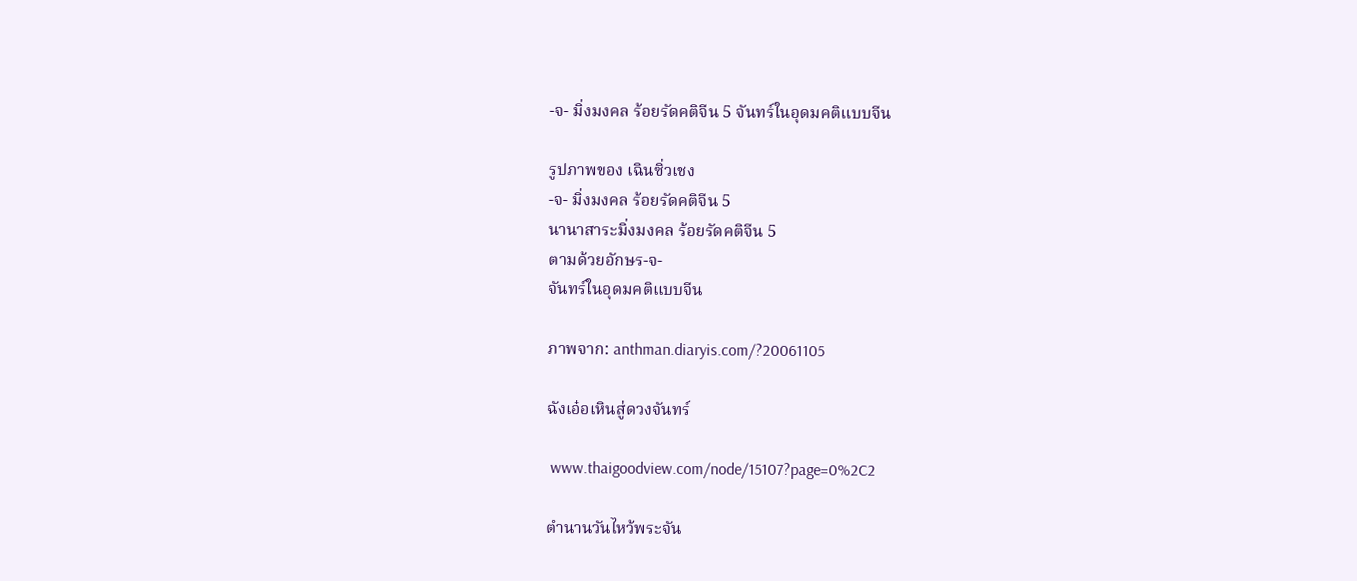-จ- มิ่งมงคล ร้อยรัดคติจีน 5 จันทร์ในอุดมคติแบบจีน

รูปภาพของ เฉินซิ่วเชง
-จ- มิ่งมงคล ร้อยรัดคติจีน 5
นานาสาระมิ่งมงคล ร้อยรัดคติจีน 5
ตามด้วยอักษร-จ-
จันทร์ในอุดมคติแบบจีน

ภาพจาก: anthman.diaryis.com/?20061105

ฉังเอ๋อเหินสู่ดวงจันทร์

 www.thaigoodview.com/node/15107?page=0%2C2

ตำนานวันไหว้พระจัน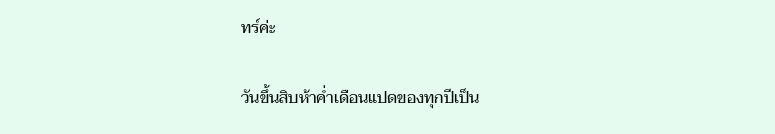ทร์ค่ะ

วันขึ้นสิบห้าค่ำเดือนแปดของทุกปีเป็น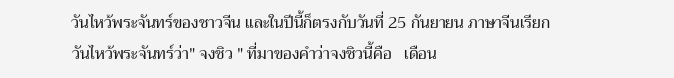วันไหว้พระจันทร์ของชาวจีน และในปีนี้ก็ตรงกับวันที่ 25 กันยายน ภาษาจีนเรียกวันไหว้พระจันทร์ว่า" จงชิว " ที่มาของคำว่าจงชิวนี้คือ   เดือน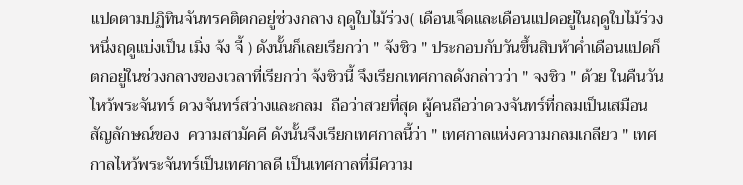แปดตามปฏิทินจันทรคติตกอยู่ช่วงกลาง ฤดูใบไม้ร่วง( เดือนเจ็ดและเดือนแปดอยู่ในฤดูใบไม้ร่วง หนึ่งฤดูแบ่งเป็น เมิ่ง จ้ง จี้ ) ดังนั้นก็เลยเรียกว่า " จ้งชิว " ประกอบกับวันขึ้นสิบห้าค่ำเดือนแปดก็ตกอยู่ในช่วงกลางของเวลาที่เรียกว่า จ้งชิวนี้ จึงเรียกเทศกาลดังกล่าวว่า " จงชิว " ด้วย ในคืนวันไหว้พระจันทร์ ดวงจันทร์สว่างและกลม  ถือว่าสวยที่สุด ผู้คนถือว่าดวงจันทร์ที่กลมเป็นเสมือน  สัญลักษณ์ของ  ความสามัคคี ดังนั้นจึงเรียกเทศกาลนี้ว่า " เทศกาลแห่งความกลมเกลียว " เทศกาลไหว้พระจันทร์เป็นเทศกาลดี เป็นเทศกาลที่มีความ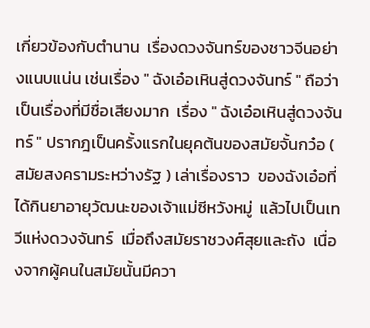เกี่ยวข้องกับตำนาน  เรื่องดวงจันทร์ของชาวจีนอย่างแนบแน่น เช่นเรื่อง " ฉังเอ๋อเหินสู่ดวงจันทร์ " ถือว่าเป็นเรื่องที่มีชื่อเสียงมาก  เรื่อง " ฉังเอ๋อเหินสู่ดวงจันทร์ " ปรากฎเป็นครั้งแรกในยุคต้นของสมัยจั้นกว๋อ ( สมัยสงครามระหว่างรัฐ ) เล่าเรื่องราว  ของฉังเอ๋อที่ได้กินยาอายุวัฒนะของเจ้าแม่ซีหวังหมู่  แล้วไปเป็นเทวีแห่งดวงจันทร์  เมื่อถึงสมัยราชวงศ์สุยและถัง  เนื่องจากผู้คนในสมัยนั้นมีควา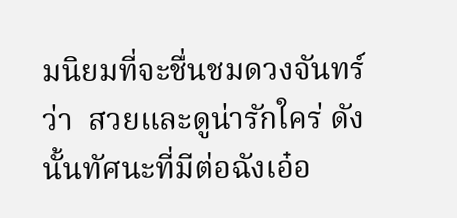มนิยมที่จะชื่นชมดวงจันทร์ว่า  สวยและดูน่ารักใคร่ ดังนั้นทัศนะที่มีต่อฉังเอ๋อ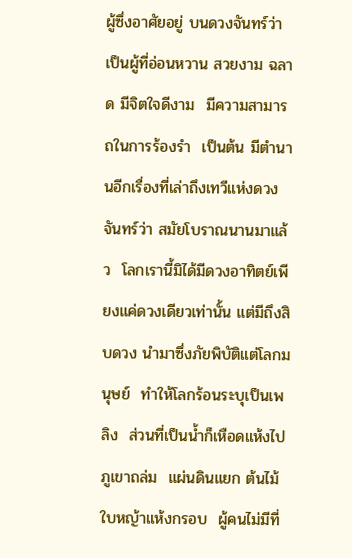ผู้ซึ่งอาศัยอยู่ บนดวงจันทร์ว่าเป็นผู้ที่อ่อนหวาน สวยงาม ฉลาด มีจิตใจดีงาม  มีความสามารถในการร้องรำ  เป็นต้น มีตำนานอีกเรื่องที่เล่าถึงเทวีแห่งดวงจันทร์ว่า สมัยโบราณนานมาแล้ว  โลกเรานี้มิได้มีดวงอาทิตย์เพียงแค่ดวงเดียวเท่านั้น แต่มีถึงสิบดวง นำมาซึ่งภัยพิบัติแต่โลกมนุษย์  ทำให้โลกร้อนระบุเป็นเพลิง  ส่วนที่เป็นน้ำก็เหือดแห้งไป  ภูเขาถล่ม  แผ่นดินแยก ต้นไม้ใบหญ้าแห้งกรอบ  ผู้คนไม่มีที่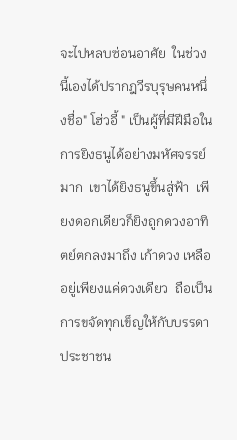จะไปหลบซ่อนอาศัย  ในช่วงนี้เองได้ปรากฎวีรบุรุษคนหนึ่งชื่อ" โฮ่วอี้ " เป็นผู้ที่มีฝีมือในการยิงธนูได้อย่างมหัศจรรย์มาก  เขาได้ยิงธนูขึ้นสู่ฟ้า  เพียงดอกเดียวก็ยิงถูกดวงอาทิตย์ตกลงมาถึง เก้าดวง เหลืออยู่เพียงแค่ดวงเดียว  ถือเป็นการขจัดทุกเข็ญให้กับบรรดาประชาชน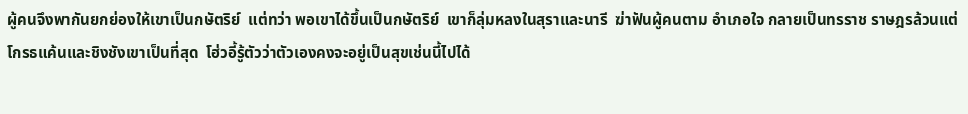ผู้คนจึงพากันยกย่องให้เขาเป็นกษัตริย์  แต่ทว่า พอเขาได้ขึ้นเป็นกษัตริย์  เขาก็ลุ่มหลงในสุราและนารี  ฆ่าฟันผู้คนตาม อำเภอใจ กลายเป็นทรราช ราษฎรล้วนแต่โกรธแค้นและชิงชังเขาเป็นที่สุด  โฮ่วอี้รู้ตัวว่าตัวเองคงจะอยู่เป็นสุขเช่นนี้ไปได้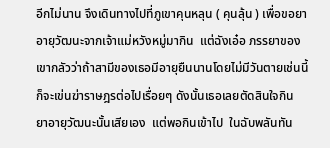อีกไม่นาน จึงเดินทางไปที่ภูเขาคุนหลุน ( คุนลุ้น ) เพื่อขอยาอายุวัฒนะจากเจ้าแม่หวังหมู่มากิน  แต่ฉังเอ๋อ ภรรยาของ  เขากลัวว่าถ้าสามีของเธอมีอายุยืนนานโดยไม่มีวันตายเช่นนี้  ก็จะเข่นฆ่าราษฎรต่อไปเรื่อยๆ ดังนั้นเธอเลยตัดสินใจกิน ยาอายุวัฒนะนั้นเสียเอง  แต่พอกินเข้าไป  ในฉับพลันทัน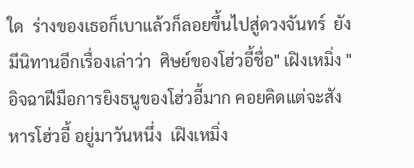ใด  ร่างของเธอก็เบาแล้วก็ลอยขึ้นไปสู่ดวงจันทร์  ยังมีนิทานอีกเรื่องเล่าว่า  ศิษย์ของโฮ่วอี้ชื่อ" เฝิงเหมิ่ง "  อิจฉาฝีมือการยิงธนูของโฮ่วอี้มาก คอยคิดแต่จะสังหารโฮ่วอี้ อยู่มาวันหนึ่ง  เฝิงเหมิ่ง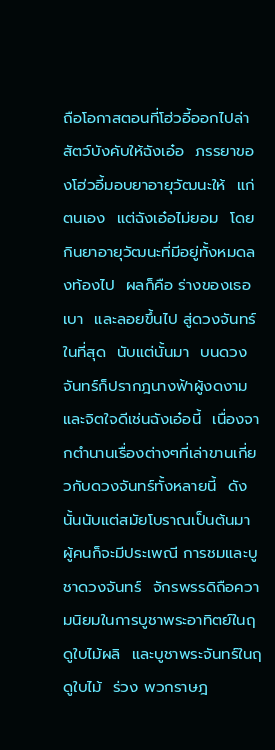ถือโอกาสตอนที่โฮ่วอี้ออกไปล่าสัตว์บังคับให้ฉังเอ๋อ  ภรรยาของโฮ่วอี้มอบยาอายุวัฒนะให้  แก่ตนเอง  แต่ฉังเอ๋อไม่ยอม  โดยกินยาอายุวัฒนะที่มีอยู่ทั้งหมดลงท้องไป  ผลก็คือ ร่างของเธอเบา  และลอยขึ้นไป สู่ดวงจันทร์ในที่สุด  นับแต่นั้นมา  บนดวงจันทร์ก็ปรากฎนางฟ้าผู้งดงามและจิตใจดีเช่นฉังเอ๋อนี้  เนื่องจากตำนานเรื่องต่างๆที่เล่าขานเกี่ยวกับดวงจันทร์ทั้งหลายนี้  ดังนั้นนับแต่สมัยโบราณเป็นต้นมา  ผู้คนก็จะมีประเพณี การชมและบูชาดวงจันทร์  จักรพรรดิถือความนิยมในการบูชาพระอาทิตย์ในฤดูใบไม้ผลิ  และบูชาพระจันทร์ในฤดูใบไม้  ร่วง พวกราษฎ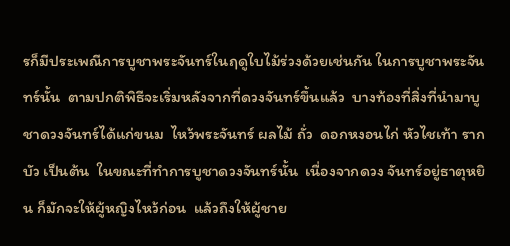รก็มีประเพณีการบูชาพระจันทร์ในฤดูใบไม้ร่วงด้วยเช่นกัน ในการบูชาพระจันทร์นั้น  ตามปกติพิธีจะเริ่มหลังจากที่ดวงจันทร์ขึ้นแล้ว  บางท้องที่สิ่งที่นำมาบูชาดวงจันทร์ได้แก่ขนม  ไหว้พระจันทร์ ผลไม้ ถั่ว  ดอกหงอนไก่ หัวไชเท้า รากบัว เป็นต้น  ในขณะที่ทำการบูชาดวงจันทร์นั้น  เนื่องจากดวง จันทร์อยู่ธาตุหยิน ก็มักจะให้ผู้หญิงไหว้ก่อน  แล้วถึงให้ผู้ชาย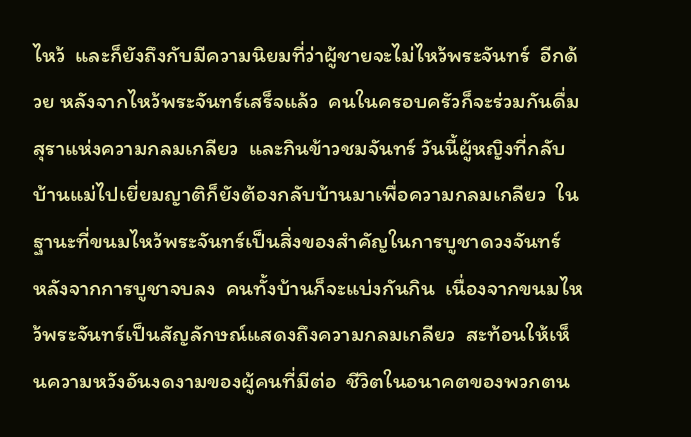ไหว้  และก็ยังถึงกับมีความนิยมที่ว่าผู้ชายจะไม่ไหว้พระจันทร์  อีกด้วย หลังจากไหว้พระจันทร์เสร็จแล้ว  คนในครอบครัวก็จะร่วมกันดื่มสุราแห่งความกลมเกลียว  และกินข้าวชมจันทร์ วันนี้ผู้หญิงที่กลับบ้านแม่ไปเยี่ยมญาติก็ยังต้องกลับบ้านมาเพื่อความกลมเกลียว  ในฐานะที่ขนมไหว้พระจันทร์เป็นสิ่งของสำคัญในการบูชาดวงจันทร์  หลังจากการบูชาจบลง  คนทั้งบ้านก็จะแบ่งกันกิน  เนื่องจากขนมไหว้พระจันทร์เป็นสัญลักษณ์แสดงถึงความกลมเกลียว  สะท้อนให้เห็นความหวังอันงดงามของผู้คนที่มีต่อ  ชีวิตในอนาคตของพวกตน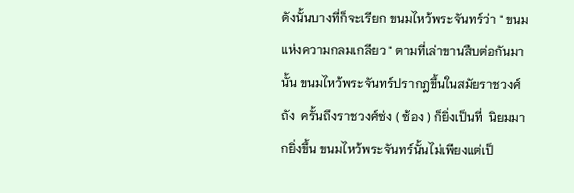ดังนั้นบางที่ก็จะเรียก ขนมไหว้พระจันทร์ว่า " ขนมแห่งความกลมเกลียว " ตามที่เล่าขานสืบต่อกันมานั้น ขนมไหว้พระจันทร์ปรากฎขึ้นในสมัยราชวงศ์ถัง  ครั้นถึงราชวงศ์ซ่ง ( ซ้อง ) ก็ยิ่งเป็นที่  นิยมมากยิ่งขึ้น ขนมไหว้พระจันทร์นั้นไม่เพียงแต่เป็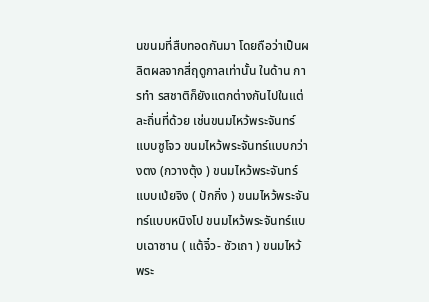นขนมที่สืบทอดกันมา โดยถือว่าเป็นผลิตผลจากสี่ฤดูกาลเท่านั้น ในด้าน การทำ รสชาติก็ยังแตกต่างกันไปในแต่ละถิ่นที่ด้วย เช่นขนมไหว้พระจันทร์แบบซูโจว ขนมไหว้พระจันทร์แบบกว่างตง (กวางตุ้ง ) ขนมไหว้พระจันทร์แบบเป่ยจิง ( ปักกิ่ง ) ขนมไหว้พระจันทร์แบบหนิงโป ขนมไหว้พระจันทร์แบบเฉาซาน ( แต้จิ๋ว- ซัวเถา ) ขนมไหว้พระ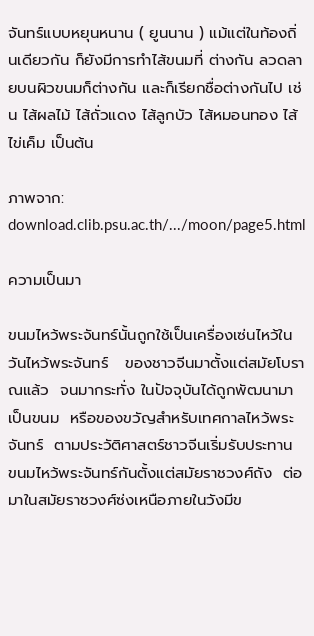จันทร์แบบหยุนหนาน ( ยูนนาน ) แม้แต่ในท้องถิ่นเดียวกัน ก็ยังมีการทำไส้ขนมที่ ต่างกัน ลวดลายบนผิวขนมก็ต่างกัน และก็เรียกชื่อต่างกันไป เช่น ไส้ผลไม้ ไส้ถั่วแดง ไส้ลูกบัว ไส้หมอนทอง ไส้ไข่เค็ม เป็นต้น

ภาพจาก: download.clib.psu.ac.th/.../moon/page5.html

ความเป็นมา

ขนมไหว้พระจันทร์นั้นถูกใช้เป็นเครื่องเซ่นไหว้ในวันไหว้พระจันทร์   ของชาวจีนมาตั้งแต่สมัยโบราณแล้ว  จนมากระทั่ง ในปัจจุบันได้ถูกพัฒนามาเป็นขนม  หรือของขวัญสำหรับเทศกาลไหว้พระจันทร์  ตามประวัติศาสตร์ชาวจีนเริ่มรับประทาน  ขนมไหว้พระจันทร์กันตั้งแต่สมัยราชวงศ์ถัง  ต่อมาในสมัยราชวงศ์ซ่งเหนือภายในวังมีข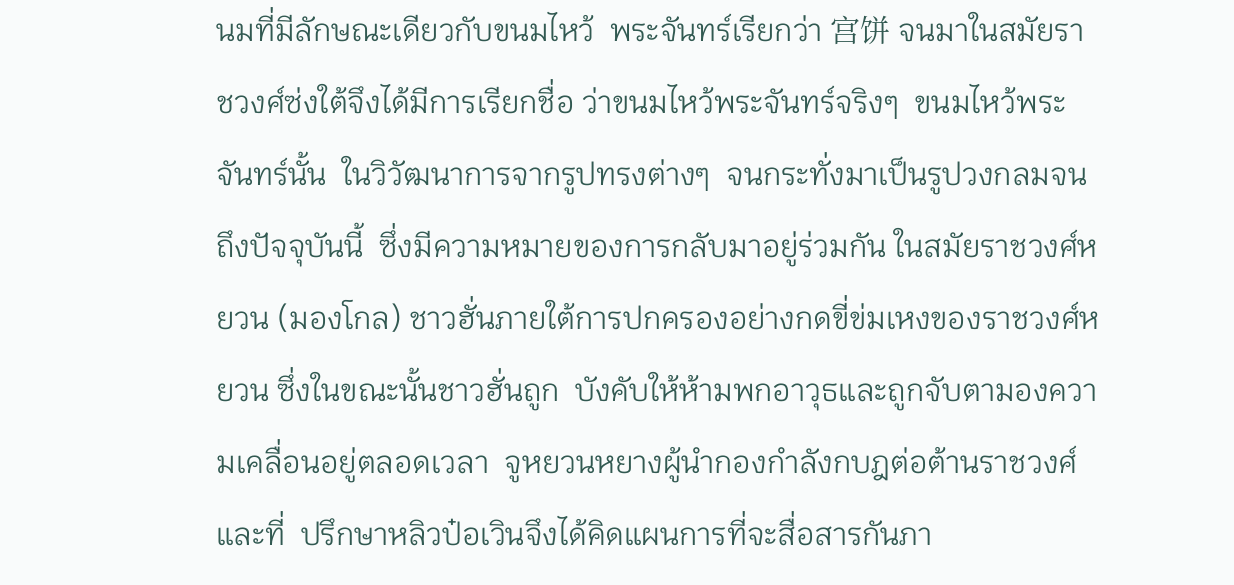นมที่มีลักษณะเดียวกับขนมไหว้  พระจันทร์เรียกว่า 宫饼 จนมาในสมัยราชวงศ์ซ่งใต้จึงได้มีการเรียกชื่อ ว่าขนมไหว้พระจันทร์จริงๆ  ขนมไหว้พระจันทร์นั้น  ในวิวัฒนาการจากรูปทรงต่างๆ  จนกระทั่งมาเป็นรูปวงกลมจนถึงปัจจุบันนี้  ซึ่งมีความหมายของการกลับมาอยู่ร่วมกัน ในสมัยราชวงศ์หยวน (มองโกล) ชาวฮั่นภายใต้การปกครองอย่างกดขี่ข่มเหงของราชวงศ์หยวน ซึ่งในขณะนั้นชาวฮั่นถูก  บังคับให้ห้ามพกอาวุธและถูกจับตามองความเคลื่อนอยู่ตลอดเวลา  จูหยวนหยางผู้นำกองกำลังกบฎต่อต้านราชวงศ์และที่  ปรึกษาหลิวป๋อเวินจึงได้คิดแผนการที่จะสื่อสารกันภา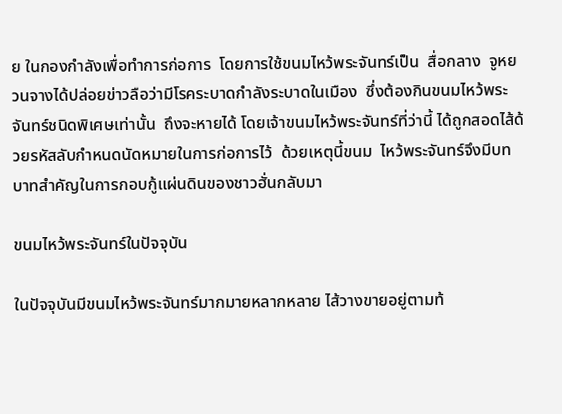ย ในกองกำลังเพื่อทำการก่อการ  โดยการใช้ขนมไหว้พระจันทร์เป็น  สื่อกลาง  จูหยวนจางได้ปล่อยข่าวลือว่ามีโรคระบาดกำลังระบาดในเมือง  ซึ่งต้องกินขนมไหว้พระจันทร์ชนิดพิเศษเท่านั้น  ถึงจะหายได้ โดยเจ้าขนมไหว้พระจันทร์ที่ว่านี้ ได้ถูกสอดไส้ด้วยรหัสลับกำหนดนัดหมายในการก่อการไว้  ด้วยเหตุนี้ขนม  ไหว้พระจันทร์จึงมีบทบาทสำคัญในการกอบกู้แผ่นดินของชาวฮั่นกลับมา

ขนมไหว้พระจันทร์ในปัจจุบัน

ในปัจจุบันมีขนมไหว้พระจันทร์มากมายหลากหลาย ไส้วางขายอยู่ตามท้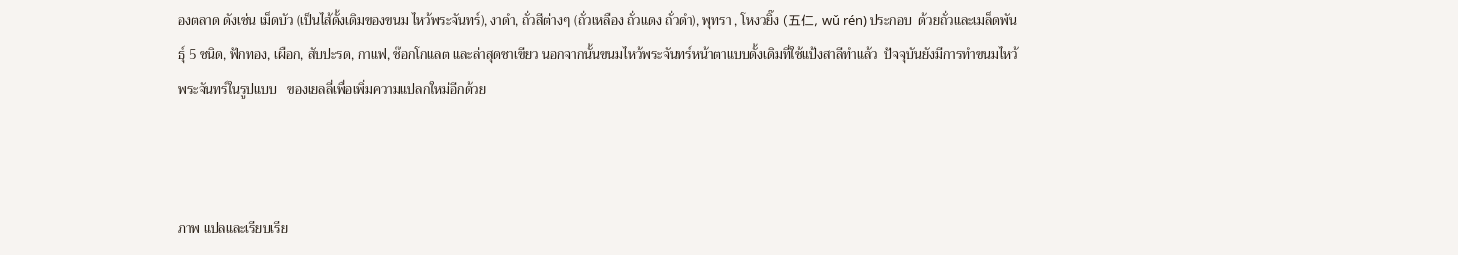องตลาด ดังเช่น เม็ดบัว (เป็นไส้ดั้งเดิมของขนม ไหว้พระจันทร์), งาดำ, ถั่วสีต่างๆ (ถั่วเหลือง ถั่วแดง ถั่วดำ), พุทรา , โหงวยิ๊ง (五仁, wǔ rén) ประกอบ  ด้วยถั่วและเมล็ดพันธุ์ 5 ชนิด, ฟักทอง, เผือก, สับปะรด, กาแฟ, ช๊อกโกแลต และล่าสุดชาเขียว นอกจากนั้นขนมไหว้พระจันทร์หน้าตาแบบดั้งเดิมที่ใช้แป้งสาลีทำแล้ว  ปัจจุบันยังมีการทำขนมไหว้พระจันทร์ในรูปแบบ   ของเยลลี่เพื่อเพิ่มความแปลกใหม่อีกด้วย



ภาพ แปลและเรียบเรีย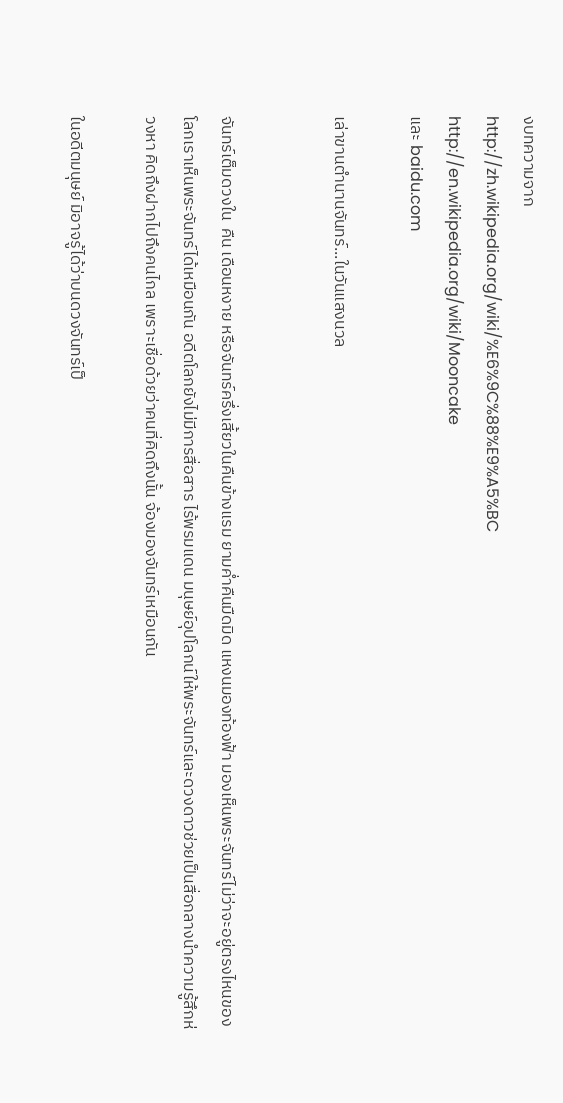งบทความจาก
http://zh.wikipedia.org/wiki/%E6%9C%88%E9%A5%BC
http://en.wikipedia.org/wiki/Mooncake
และ baidu.com

เล่าขานตำนานจันทร์...ในวันแสงนวล


จันทร์เต็มดวงใน  คืน เดือนหงาย หรือจันทร์ครึ่งเสี้ยวในคืนข้างแรม ยามค่ำคืนมืดมิด แหงนมองท้องฟ้า มองเห็นพระจันทร์ไม่ว่าจะอยู่ตรงไหนของโลกเราเห็นพระจันทร์ได้เหมือนกัน อดีตโลกยังไม่มีการสื่อสาร ไร้พรมแดน มนุษย์อุปโลกน์ให้พระจันทร์และดวงดาวช่วยเป็นสื่อกลางนำความรู้สึกห่วงหา คิดถึงฝากไปถึงคนไกล เพราะเชื่อด้วยว่าคนที่คิดถึงนั้น จ้องมองจันทร์เหมือนกัน

ในอดีตมนุษย์ มิอาจรู้ได้ว่าบนดวงจันทร์เป็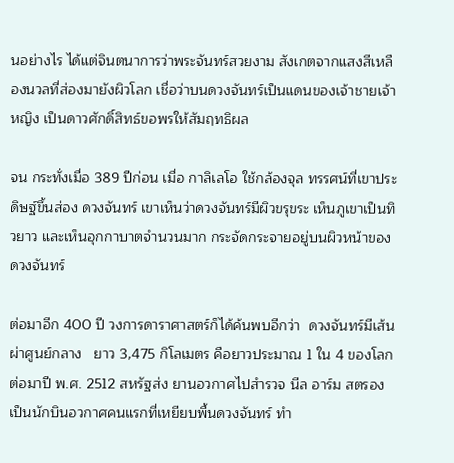นอย่างไร ได้แต่จินตนาการว่าพระจันทร์สวยงาม สังเกตจากแสงสีเหลืองนวลที่ส่องมายังผิวโลก เชื่อว่าบนดวงจันทร์เป็นแดนของเจ้าชายเจ้า หญิง เป็นดาวศักดิ์สิทธ์ขอพรให้สัมฤทธิผล

จน กระทั่งเมื่อ 389 ปีก่อน เมื่อ กาลิเลโอ ใช้กล้องจุล ทรรศน์ที่เขาประดิษฐ์ขึ้นส่อง ดวงจันทร์ เขาเห็นว่าดวงจันทร์มีผิวขรุขระ เห็นภูเขาเป็นทิวยาว และเห็นอุกกาบาตจำนวนมาก กระจัดกระจายอยู่บนผิวหน้าของ ดวงจันทร์

ต่อมาอีก 400 ปี วงการดาราศาสตร์ก็ได้ค้นพบอีกว่า  ดวงจันทร์มีเส้นผ่าศูนย์กลาง   ยาว 3,475 กิโลเมตร คือยาวประมาณ 1 ใน 4 ของโลก ต่อมาปี พ.ศ. 2512 สหรัฐส่ง ยานอวกาศไปสำรวจ นีล อาร์ม สตรอง เป็นนักบินอวกาศคนแรกที่เหยียบพื้นดวงจันทร์ ทำ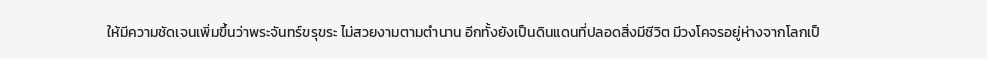ให้มีความชัดเจนเพิ่มขึ้นว่าพระจันทร์ขรุขระ ไม่สวยงามตามตำนาน อีกทั้งยังเป็นดินแดนที่ปลอดสิ่งมีชีวิต มีวงโคจรอยู่ห่างจากโลกเป็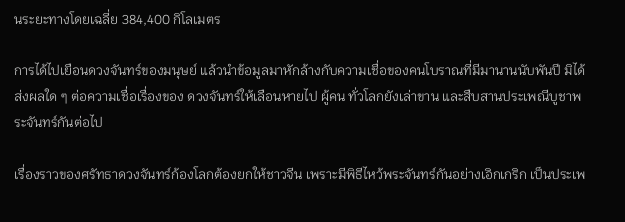นระยะทางโดยเฉลี่ย 384,400 กิโลเมตร

การได้ไปเยือนดวงจันทร์ของมนุษย์ แล้วนำข้อมูลมาหักล้างกับความเชื่อของคนโบราณที่มีมานานนับพันปี มิได้ ส่งผลใด ๆ ต่อความเชื่อเรื่องของ ดวงจันทร์ให้เลือนหายไป ผู้คน ทั่วโลกยังเล่าขาน และสืบสานประเพณีบูชาพระจันทร์กันต่อไป

เรื่องราวของศรัทธาดวงจันทร์ก้องโลกต้องยกให้ชาวจีน เพราะมีพิธีไหว้พระจันทร์กันอย่างเอิกเกริก เป็นประเพ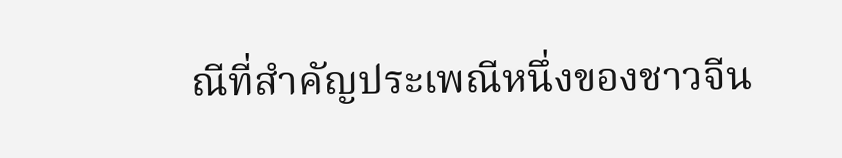ณีที่สำคัญประเพณีหนึ่งของชาวจีน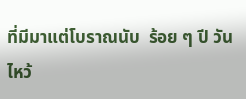ที่มีมาแต่โบราณนับ  ร้อย ๆ ปี วันไหว้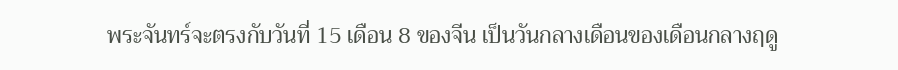พระจันทร์จะตรงกับวันที่ 15 เดือน 8 ของจีน เป็นวันกลางเดือนของเดือนกลางฤดู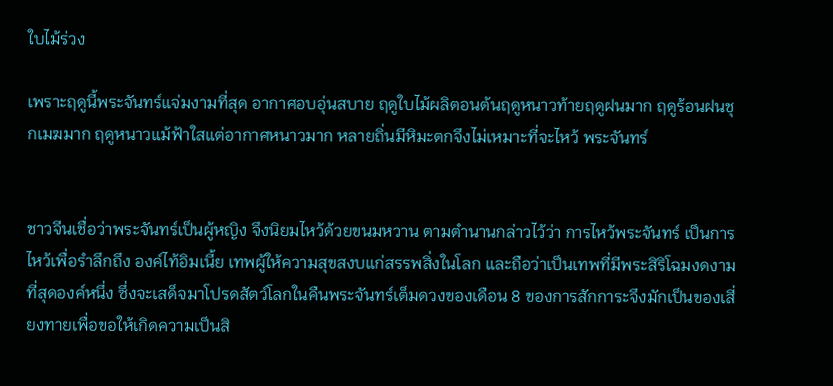ใบไม้ร่วง

เพราะฤดูนี้พระจันทร์แจ่มงามที่สุด อากาศอบอุ่นสบาย ฤดูใบไม้ผลิตอนต้นฤดูหนาวท้ายฤดูฝนมาก ฤดูร้อนฝนชุกเมฆมาก ฤดูหนาวแม้ฟ้าใสแต่อากาศหนาวมาก หลายถิ่นมีหิมะตกจึงไม่เหมาะที่จะไหว้ พระจันทร์


ชาวจีนเชื่อว่าพระจันทร์เป็นผู้หญิง จึงนิยมไหว้ด้วยขนมหวาน ตามตำนานกล่าวไว้ว่า การไหว้พระจันทร์ เป็นการไหว้เพื่อรำลึกถึง องค์ไท้อิมเนี้ย เทพผู้ให้ความสุขสงบแก่สรรพสิ่งในโลก และถือว่าเป็นเทพที่มีพระสิริโฉมงดงามที่สุดองค์หนึ่ง ซึ่งจะเสด็จมาโปรดสัตว์โลกในคืนพระจันทร์เต็มดวงของเดือน 8 ของการสักการะจึงมักเป็นของเสี่ยงทายเพื่อขอให้เกิดความเป็นสิ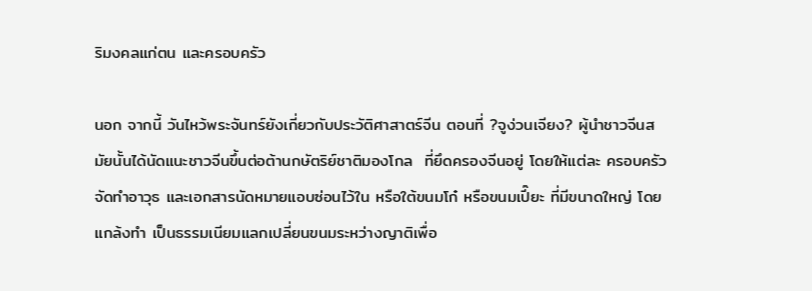ริมงคลแก่ตน และครอบครัว

นอก จากนี้ วันไหว้พระจันทร์ยังเกี่ยวกับประวัติศาสาตร์จีน ตอนที่ ?จูง่วนเจียง? ผู้นำชาวจีนสมัยนั้นได้นัดแนะชาวจีนขึ้นต่อต้านกษัตริย์ชาติมองโกล  ที่ยึดครองจีนอยู่ โดยให้แต่ละ ครอบครัวจัดทำอาวุธ และเอกสารนัดหมายแอบซ่อนไว้ใน หรือใต้ขนมโก๋ หรือขนมเปี๊ยะ ที่มีขนาดใหญ่ โดยแกล้งทำ เป็นธรรมเนียมแลกเปลี่ยนขนมระหว่างญาติเพื่อ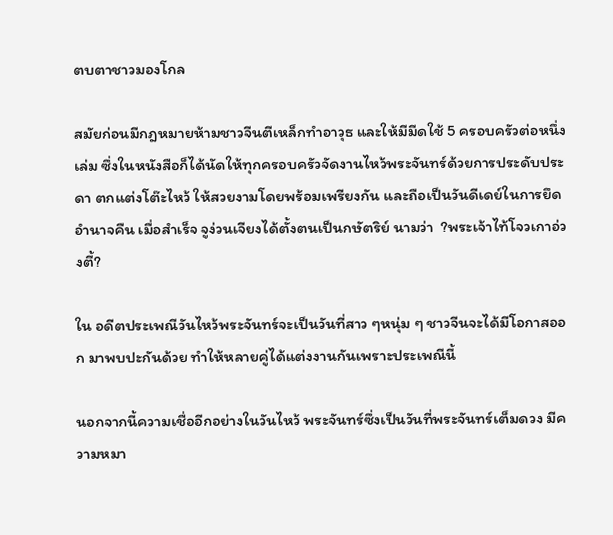ตบตาชาวมองโกล

สมัยก่อนมีกฎหมายห้ามชาวจีนตีเหล็กทำอาวุธ และให้มีมีดใช้ 5 ครอบครัวต่อหนึ่งเล่ม ซึ่งในหนังสือก็ได้นัดให้ทุกครอบครัวจัดงานไหว้พระจันทร์ด้วยการประดับประดา ตกแต่งโต๊ะไหว้ ให้สวยงามโดยพร้อมเพรียงกัน และถือเป็นวันดีเดย์ในการยึดอำนาจคืน เมื่อสำเร็จ จูง่วนเจียงได้ตั้งตนเป็นกษัตริย์ นามว่า  ?พระเจ้าไท้โจวเกาอ่วงตี้?

ใน อดีตประเพณีวันไหว้พระจันทร์จะเป็นวันที่สาว ๆหนุ่ม ๆ ชาวจีนจะได้มีโอกาสออก มาพบปะกันด้วย ทำให้หลายคู่ได้แต่งงานกันเพราะประเพณีนี้

นอกจากนี้ความเชื่ออีกอย่างในวันไหว้ พระจันทร์ซึ่งเป็นวันที่พระจันทร์เต็มดวง มีความหมา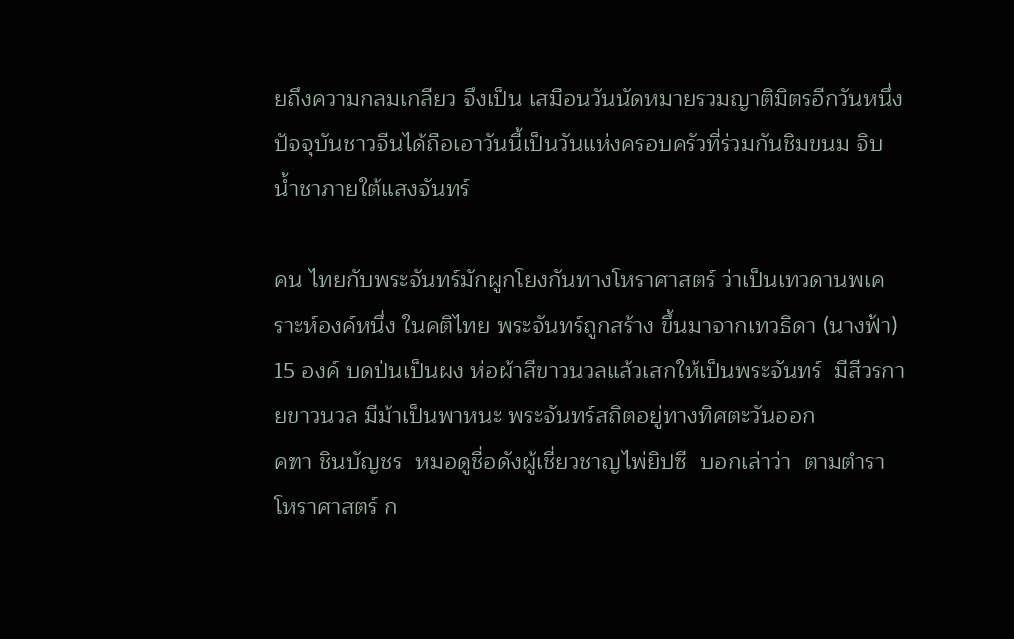ยถึงความกลมเกลียว จึงเป็น เสมือนวันนัดหมายรวมญาติมิตรอีกวันหนึ่ง ปัจจุบันชาวจีนได้ถือเอาวันนี้เป็นวันแห่งครอบครัวที่ร่วมกันชิมขนม จิบน้ำชาภายใต้แสงจันทร์

คน ไทยกับพระจันทร์มักผูกโยงกันทางโหราศาสตร์ ว่าเป็นเทวดานพเคราะห์องค์หนึ่ง ในคติไทย พระจันทร์ถูกสร้าง ขึ้นมาจากเทวธิดา (นางฟ้า) 15 องค์ บดป่นเป็นผง ห่อผ้าสีขาวนวลแล้วเสกให้เป็นพระจันทร์  มีสีวรกายขาวนวล มีม้าเป็นพาหนะ พระจันทร์สถิตอยู่ทางทิศตะวันออก
คฑา ชินบัญชร  หมอดูชื่อดังผู้เชี่ยวชาญไพ่ยิปซี  บอกเล่าว่า  ตามตำราโหราศาสตร์ ก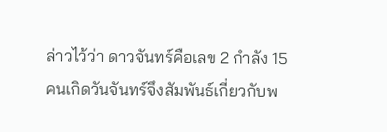ล่าวไว้ว่า ดาวจันทร์คือเลข 2 กำลัง 15 คนเกิดวันจันทร์จึงสัมพันธ์เกี่ยวกับพ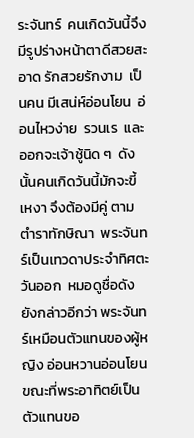ระจันทร์  คนเกิดวันนี้จึงมีรูปร่างหน้าตาดีสวยสะอาด รักสวยรักงาม  เป็นคน มีเสน่ห์อ่อนโยน  อ่อนไหวง่าย  รวนเร  และออกจะเจ้าชู้นิด ๆ  ดังนั้นคนเกิดวันนี้มักจะขี้เหงา จึงต้องมีคู่ ตามตำราทักษิณา  พระจันทร์เป็นเทวดาประจำทิศตะวันออก  หมอดูชื่อดัง  ยังกล่าวอีกว่า พระจันทร์เหมือนตัวแทนของผู้หญิง อ่อนหวานอ่อนโยน  ขณะที่พระอาทิตย์เป็นตัวแทนขอ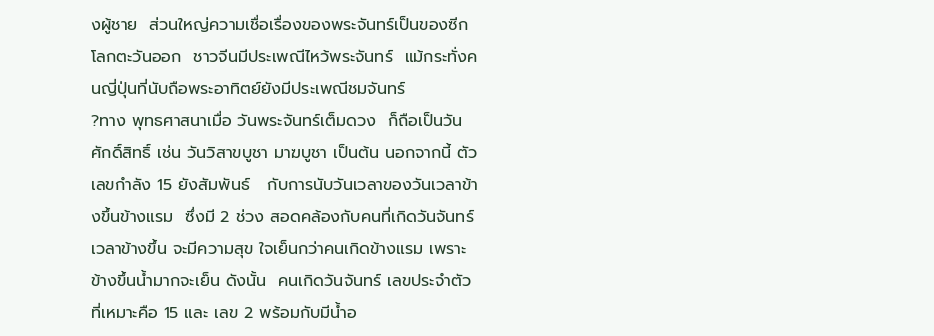งผู้ชาย  ส่วนใหญ่ความเชื่อเรื่องของพระจันทร์เป็นของซีกโลกตะวันออก  ชาวจีนมีประเพณีไหว้พระจันทร์  แม้กระทั่งคนญี่ปุ่นที่นับถือพระอาทิตย์ยังมีประเพณีชมจันทร์
?ทาง พุทธศาสนาเมื่อ วันพระจันทร์เต็มดวง  ก็ถือเป็นวันศักดิ์สิทธิ์ เช่น วันวิสาขบูชา มาฆบูชา เป็นต้น นอกจากนี้ ตัวเลขกำลัง 15 ยังสัมพันธ์   กับการนับวันเวลาของวันเวลาข้างขึ้นข้างแรม  ซึ่งมี 2 ช่วง สอดคล้องกับคนที่เกิดวันจันทร์เวลาข้างขึ้น จะมีความสุข ใจเย็นกว่าคนเกิดข้างแรม เพราะข้างขึ้นน้ำมากจะเย็น ดังนั้น  คนเกิดวันจันทร์ เลขประจำตัว ที่เหมาะคือ 15 และ เลข 2 พร้อมกับมีน้ำอ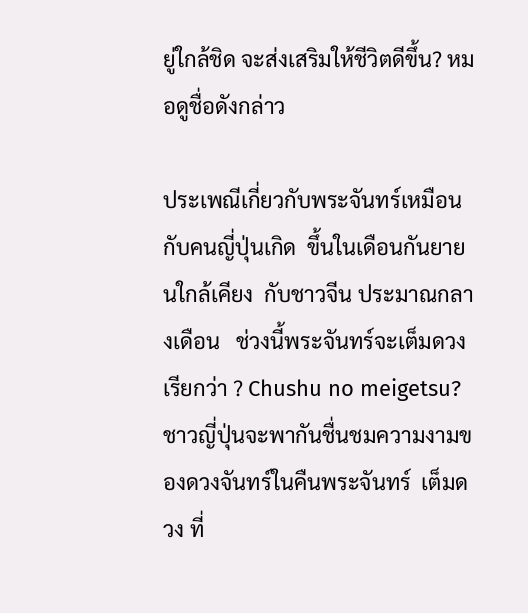ยู่ใกล้ชิด จะส่งเสริมให้ชีวิตดีขึ้น? หมอดูชื่อดังกล่าว

ประเพณีเกี่ยวกับพระจันทร์เหมือนกับคนญี่ปุ่นเกิด  ขึ้นในเดือนกันยายนใกล้เคียง  กับชาวจีน ประมาณกลางเดือน   ช่วงนี้พระจันทร์จะเต็มดวง เรียกว่า ? Chushu no meigetsu? ชาวญี่ปุ่นจะพากันชื่นชมความงามของดวงจันทร์ในคืนพระจันทร์  เต็มดวง ที่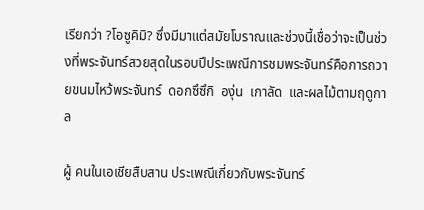เรียกว่า ?โอซูคิมิ? ซึ่งมีมาแต่สมัยโบราณและช่วงนี้เชื่อว่าจะเป็นช่วงที่พระจันทร์สวยสุดในรอบปีประเพณีการชมพระจันทร์คือการถวายขนมไหว้พระจันทร์  ดอกซึซึกิ  องุ่น  เกาลัด  และผลไม้ตามฤดูกาล

ผู้ คนในเอเชียสืบสาน ประเพณีเกี่ยวกับพระจันทร์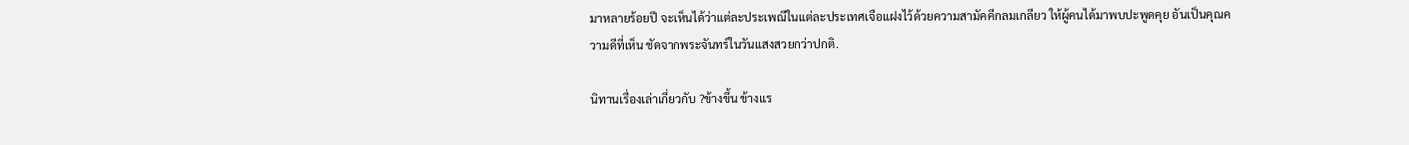มาหลายร้อยปี จะเห็นได้ว่าแต่ละประเพณีในแต่ละประเทศเจือแฝงไว้ด้วยความสามัคคีกลมเกลียว ให้ผู้คนได้มาพบปะพูดคุย อันเป็นคุณความดีที่เห็น ชัดจากพระจันทร์ในวันแสงสวยกว่าปกติ.

นิทานเรื่องเล่าเกี่ยวกับ ?ข้างขึ้น ข้างแร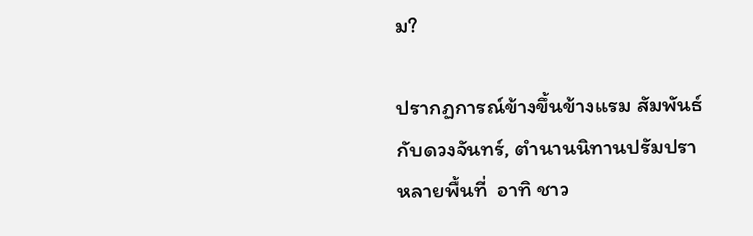ม?

ปรากฏการณ์ข้างขึ้นข้างแรม สัมพันธ์กับดวงจันทร์, ตำนานนิทานปรัมปรา  หลายพื้นที่  อาทิ ชาว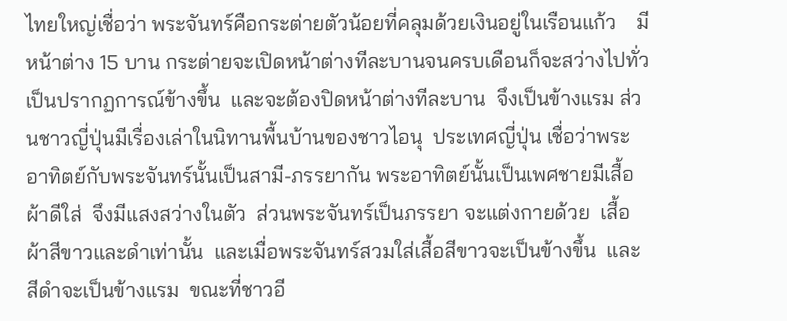ไทยใหญ่เชื่อว่า พระจันทร์คือกระต่ายตัวน้อยที่คลุมด้วยเงินอยู่ในเรือนแก้ว    มีหน้าต่าง 15 บาน กระต่ายจะเปิดหน้าต่างทีละบานจนครบเดือนก็จะสว่างไปทั่ว เป็นปรากฏการณ์ข้างขึ้น  และจะต้องปิดหน้าต่างทีละบาน  จึงเป็นข้างแรม ส่วนชาวญี่ปุ่นมีเรื่องเล่าในนิทานพื้นบ้านของชาวไอนุ  ประเทศญี่ปุ่น เชื่อว่าพระอาทิตย์กับพระจันทร์นั้นเป็นสามี-ภรรยากัน พระอาทิตย์นั้นเป็นเพศชายมีเสื้อผ้าดีใส่  จึงมีแสงสว่างในตัว  ส่วนพระจันทร์เป็นภรรยา จะแต่งกายด้วย  เสื้อผ้าสีขาวและดำเท่านั้น  และเมื่อพระจันทร์สวมใส่เสื้อสีขาวจะเป็นข้างขึ้น  และสีดำจะเป็นข้างแรม  ขณะที่ชาวอี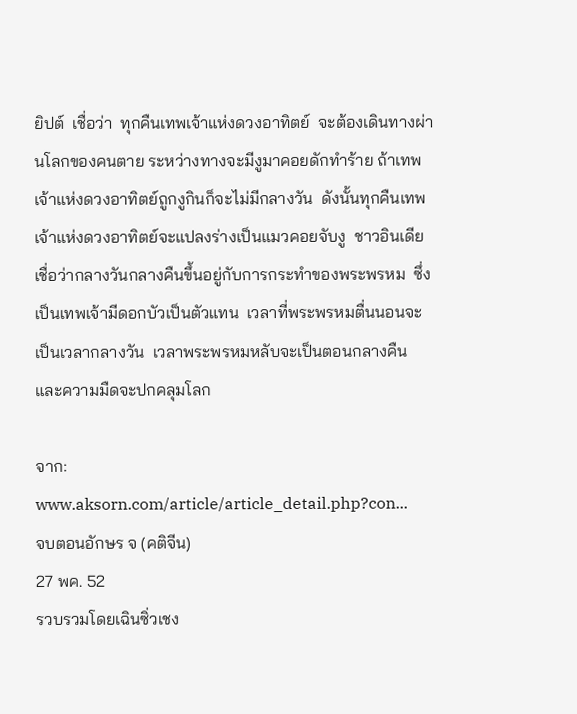ยิปต์  เชื่อว่า  ทุกคืนเทพเจ้าแห่งดวงอาทิตย์  จะต้องเดินทางผ่านโลกของคนตาย ระหว่างทางจะมีงูมาคอยดักทำร้าย ถ้าเทพเจ้าแห่งดวงอาทิตย์ถูกงูกินก็จะไม่มีกลางวัน  ดังนั้นทุกคืนเทพเจ้าแห่งดวงอาทิตย์จะแปลงร่างเป็นแมวคอยจับงู  ชาวอินเดียเชื่อว่ากลางวันกลางคืนขึ้นอยู่กับการกระทำของพระพรหม  ซึ่งเป็นเทพเจ้ามีดอกบัวเป็นตัวแทน  เวลาที่พระพรหมตื่นนอนจะเป็นเวลากลางวัน  เวลาพระพรหมหลับจะเป็นตอนกลางคืน และความมืดจะปกคลุมโลก

จาก: www.aksorn.com/article/article_detail.php?con...
จบตอนอักษร จ (คติจีน)
27 พค. 52
รวบรวมโดยเฉินซิ่วเชง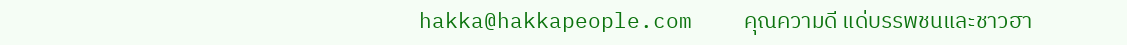hakka@hakkapeople.com    คุณความดี แด่บรรพชนและชาวฮา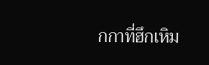กกาที่ฮึกเหิม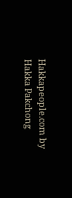Hakkapeople.com by Hakka Pakchong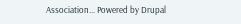Association... Powered by Drupal